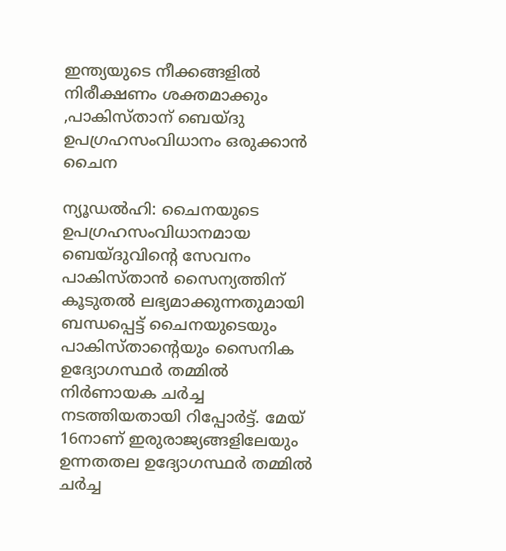ഇന്ത്യയുടെ നീക്കങ്ങളിൽ നിരീക്ഷണം ശക്തമാക്കും ,പാകിസ്താന് ബെയ്ദു ഉപഗ്രഹസംവിധാനം ഒരുക്കാന്‍ ചൈന

ന്യൂഡല്‍ഹി: ചൈനയുടെ ഉപഗ്രഹസംവിധാനമായ ബെയ്ദുവിന്റെ സേവനം പാകിസ്താന്‍ സൈന്യത്തിന് കൂടുതല്‍ ലഭ്യമാക്കുന്നതുമായി ബന്ധപ്പെട്ട് ചൈനയുടെയും പാകിസ്താന്റെയും സൈനിക ഉദ്യോഗസ്ഥര്‍ തമ്മില്‍ നിര്‍ണായക ചര്‍ച്ച നടത്തിയതായി റിപ്പോര്‍ട്ട്. മേയ് 16നാണ് ഇരുരാജ്യങ്ങളിലേയും ഉന്നതതല ഉദ്യോഗസ്ഥര്‍ തമ്മില്‍ ചര്‍ച്ച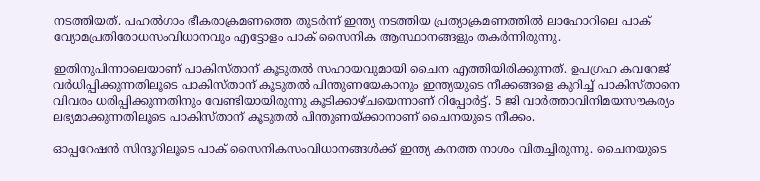നടത്തിയത്. പഹല്‍ഗാം ഭീകരാക്രമണത്തെ തുടര്‍ന്ന് ഇന്ത്യ നടത്തിയ പ്രത്യാക്രമണത്തില്‍ ലാഹോറിലെ പാക് വ്യോമപ്രതിരോധസംവിധാനവും എട്ടോളം പാക് സൈനിക ആസ്ഥാനങ്ങളും തകര്‍ന്നിരുന്നു.

ഇതിനുപിന്നാലെയാണ് പാകിസ്താന് കൂടുതല്‍ സഹായവുമായി ചൈന എത്തിയിരിക്കുന്നത്. ഉപഗ്രഹ കവറേജ് വര്‍ധിപ്പിക്കുന്നതിലൂടെ പാകിസ്താന് കൂടുതല്‍ പിന്തുണയേകാനും ഇന്ത്യയുടെ നീക്കങ്ങളെ കുറിച്ച് പാകിസ്താനെ വിവരം ധരിപ്പിക്കുന്നതിനും വേണ്ടിയായിരുന്നു കൂടിക്കാഴ്ചയെന്നാണ് റിപ്പോര്‍ട്ട്. 5 ജി വാര്‍ത്താവിനിമയസൗകര്യം ലഭ്യമാക്കുന്നതിലൂടെ പാകിസ്താന് കൂടുതല്‍ പിന്തുണയ്ക്കാനാണ് ചൈനയുടെ നീക്കം.

ഓപ്പറേഷന്‍ സിന്ദൂറിലൂടെ പാക് സൈനികസംവിധാനങ്ങള്‍ക്ക് ഇന്ത്യ കനത്ത നാശം വിതച്ചിരുന്നു. ചൈനയുടെ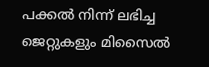പക്കല്‍ നിന്ന് ലഭിച്ച ജെറ്റുകളും മിസൈല്‍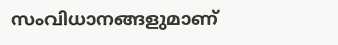സംവിധാനങ്ങളുമാണ്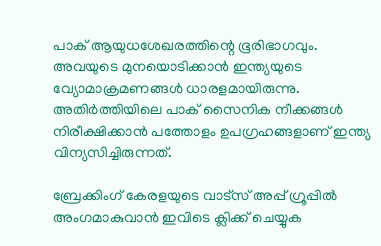പാക് ആയുധശേഖരത്തിന്റെ ഭൂരിഭാഗവും. അവയുടെ മുനയൊടിക്കാന്‍ ഇന്ത്യയുടെ വ്യോമാക്രമണങ്ങള്‍ ധാരളമായിരുന്നു. അതിര്‍ത്തിയിലെ പാക് സൈനിക നീക്കങ്ങള്‍ നിരീക്ഷിക്കാന്‍ പത്തോളം ഉപഗ്രഹങ്ങളാണ് ഇന്ത്യ വിന്യസിച്ചിരുന്നത്.

ബ്രേക്കിംഗ് കേരളയുടെ വാട്സ് അപ്പ് ഗ്രൂപ്പിൽ അംഗമാകുവാൻ ഇവിടെ ക്ലിക്ക് ചെയ്യുക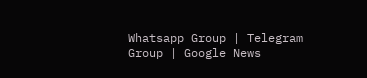Whatsapp Group | Telegram Group | Google News